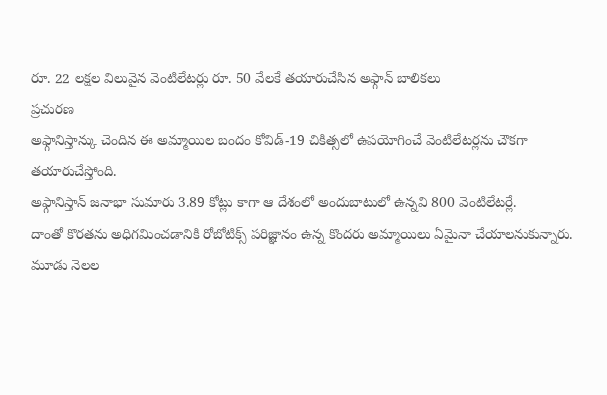రూ. 22 లక్షల విలువైన వెంటిలేటర్లు రూ. 50 వేలకే తయారుచేసిన అఫ్గాన్ బాలికలు
ప్రచురణ
అఫ్గానిస్తాన్కు చెందిన ఈ అమ్మాయిల బందం కోవిడ్-19 చికిత్సలో ఉపయోగించే వెంటిలేటర్లను చౌకగా తయారుచేస్తోంది.
అఫ్గానిస్తాన్ జనాభా సుమారు 3.89 కోట్లు కాగా ఆ దేశంలో అందుబాటులో ఉన్నవి 800 వెంటిలేటర్లే.
దాంతో కొరతను అధిగమించడానికి రోబోటిక్స్ పరిజ్ఞానం ఉన్న కొందరు అమ్మాయిలు ఏమైనా చేయాలనుకున్నారు.
మూడు నెలల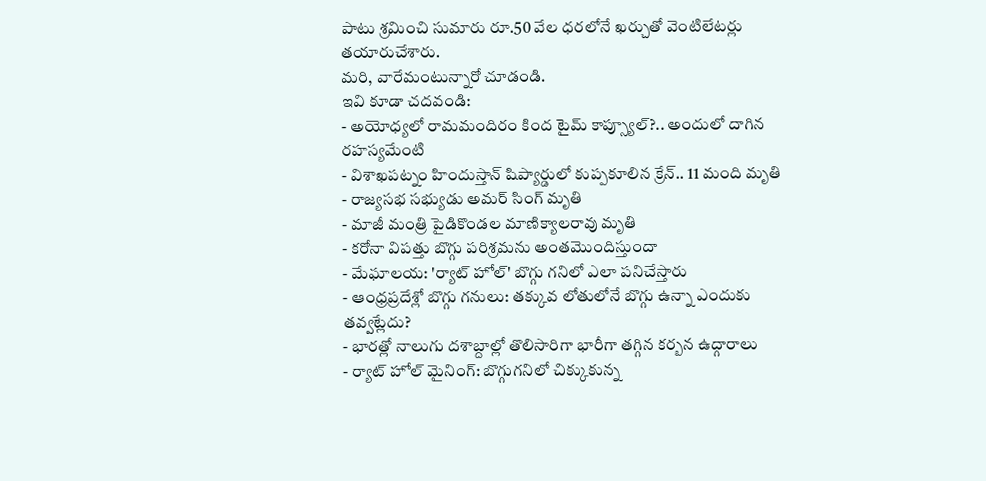పాటు శ్రమించి సుమారు రూ.50 వేల ధరలోనే ఖర్చుతో వెంటిలేటర్లు తయారుచేశారు.
మరి, వారేమంటున్నారో చూడండి.
ఇవి కూడా చదవండి:
- అయోధ్యలో రామమందిరం కింద టైమ్ కాప్స్యూల్?.. అందులో దాగిన రహస్యమేంటి
- విశాఖపట్నం హిందుస్తాన్ షిప్యార్డులో కుప్పకూలిన క్రేన్.. 11 మంది మృతి
- రాజ్యసభ సభ్యుడు అమర్ సింగ్ మృతి
- మాజీ మంత్రి పైడికొండల మాణిక్యాలరావు మృతి
- కరోనా విపత్తు బొగ్గు పరిశ్రమను అంతమొందిస్తుందా
- మేఘాలయ: 'ర్యాట్ హోల్' బొగ్గు గనిలో ఎలా పనిచేస్తారు
- ఆంధ్రప్రదేశ్లో బొగ్గు గనులు: తక్కువ లోతులోనే బొగ్గు ఉన్నా ఎందుకు తవ్వట్లేదు?
- భారత్లో నాలుగు దశాబ్దాల్లో తొలిసారిగా భారీగా తగ్గిన కర్బన ఉద్గారాలు
- ర్యాట్ హోల్ మైనింగ్: బొగ్గుగనిలో చిక్కుకున్న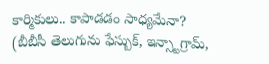కార్మికులు.. కాపాడడం సాధ్యమేనా?
(బీబీసీ తెలుగును ఫేస్బుక్, ఇన్స్టాగ్రామ్,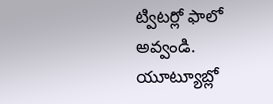ట్విటర్లో ఫాలో అవ్వండి. యూట్యూబ్లో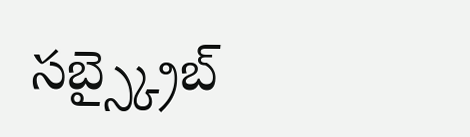సబ్స్క్రైబ్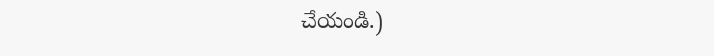చేయండి.)